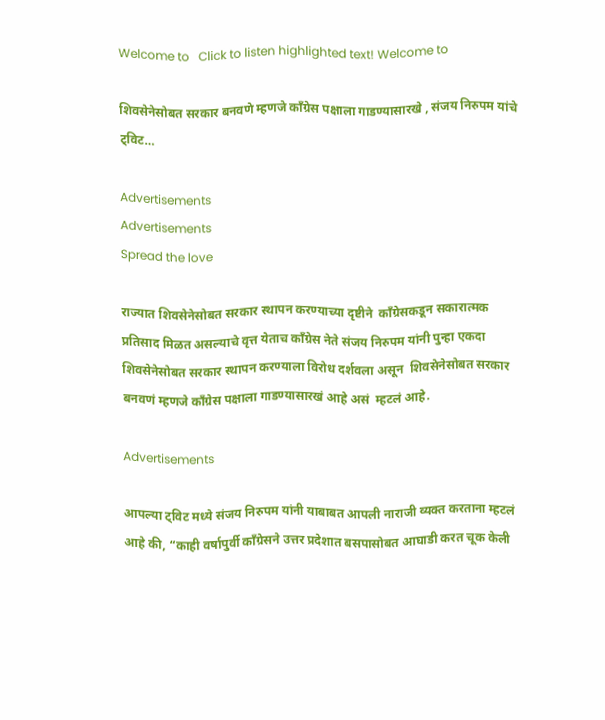Welcome to   Click to listen highlighted text! Welcome to

शिवसेनेसोबत सरकार बनवणे म्हणजे काँग्रेस पक्षाला गाडण्यासारखे , संजय निरुपम यांचे ट्विट…

Advertisements
Advertisements
Spread the love

राज्यात शिवसेनेसोबत सरकार स्थापन करण्याच्या दृष्टीने  काँग्रेसकडून सकारात्मक प्रतिसाद मिळत असल्याचे वृत्त येताच काँग्रेस नेते संजय निरुपम यांनी पुन्हा एकदा शिवसेनेसोबत सरकार स्थापन करण्याला विरोध दर्शवला असून  शिवसेनेसोबत सरकार बनवणं म्हणजे काँग्रेस पक्षाला गाडण्यासारखं आहे असं  म्हटलं आहे.

Advertisements

आपल्या ट्विट मध्ये संजय निरुपम यांनी याबाबत आपली नाराजी व्यक्त करताना म्हटलं आहे की, “काही वर्षापुर्वी काँग्रेसने उत्तर प्रदेशात बसपासोबत आघाडी करत चूक केली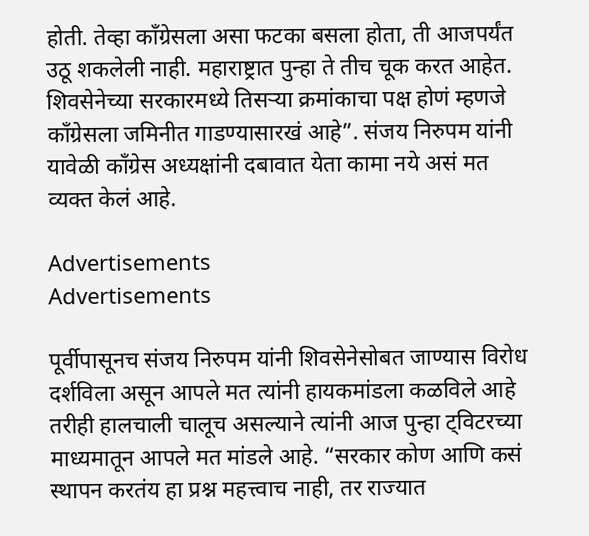होती. तेव्हा काँग्रेसला असा फटका बसला होता, ती आजपर्यंत उठू शकलेली नाही. महाराष्ट्रात पुन्हा ते तीच चूक करत आहेत. शिवसेनेच्या सरकारमध्ये तिसऱ्या क्रमांकाचा पक्ष होणं म्हणजे काँग्रेसला जमिनीत गाडण्यासारखं आहे”. संजय निरुपम यांनी यावेळी काँग्रेस अध्यक्षांनी दबावात येता कामा नये असं मत व्यक्त केलं आहे.

Advertisements
Advertisements

पूर्वीपासूनच संजय निरुपम यांनी शिवसेनेसोबत जाण्यास विरोध दर्शविला असून आपले मत त्यांनी हायकमांडला कळविले आहे तरीही हालचाली चालूच असल्याने त्यांनी आज पुन्हा ट्विटरच्या माध्यमातून आपले मत मांडले आहे. “सरकार कोण आणि कसं स्थापन करतंय हा प्रश्न महत्त्वाच नाही, तर राज्यात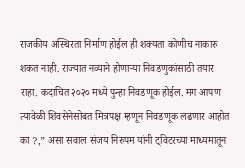राजकीय अस्थिरता निर्माण होईल ही शक्यता कोणीच नाकारु शकत नाही. राज्यात नव्याने होणाऱ्या निवडणुकांसाठी तयार राहा. कदाचित २०२० मध्ये पुन्हा निवडणूक होईल. मग आपण त्यावेळी शिवसेनेसोबत मित्रपक्ष म्हणून निवडणूक लढणार आहोत का ?,” असा सवाल संजय निरुपम यांनी ट्विटरच्या माध्यमातून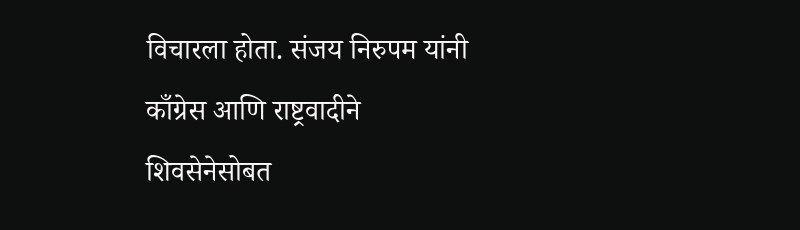विचारला होता. संजय निरुपम यांनी काँग्रेस आणि राष्ट्रवादीने शिवसेनेसोबत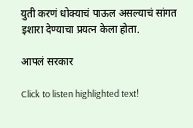युती करणं धोक्याचं पाऊल असल्याचं सांगत इशारा देण्याचा प्रयत्न केला होता.

आपलं सरकार

Click to listen highlighted text!